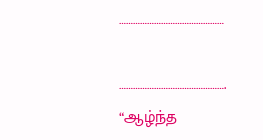………………………………………

……………………………………….
“ஆழ்ந்த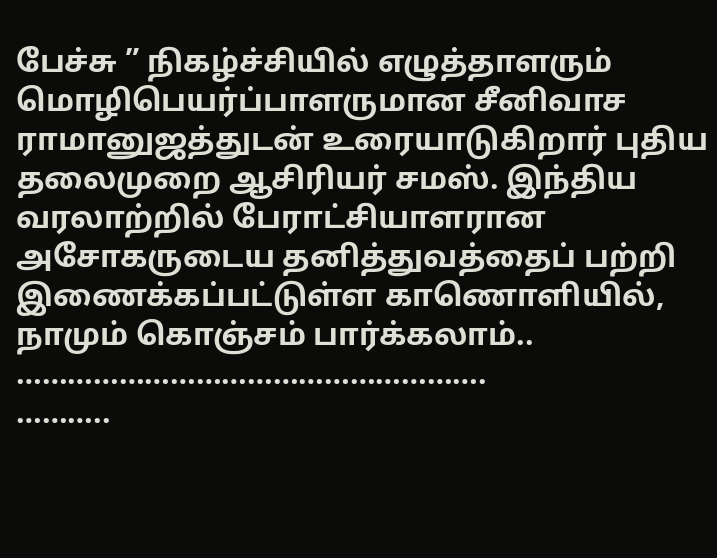பேச்சு ” நிகழ்ச்சியில் எழுத்தாளரும் மொழிபெயர்ப்பாளருமான சீனிவாச ராமானுஜத்துடன் உரையாடுகிறார் புதிய தலைமுறை ஆசிரியர் சமஸ். இந்திய வரலாற்றில் பேராட்சியாளரான அசோகருடைய தனித்துவத்தைப் பற்றி இணைக்கப்பட்டுள்ள காணொளியில், நாமும் கொஞ்சம் பார்க்கலாம்..
……………………………………………….
………..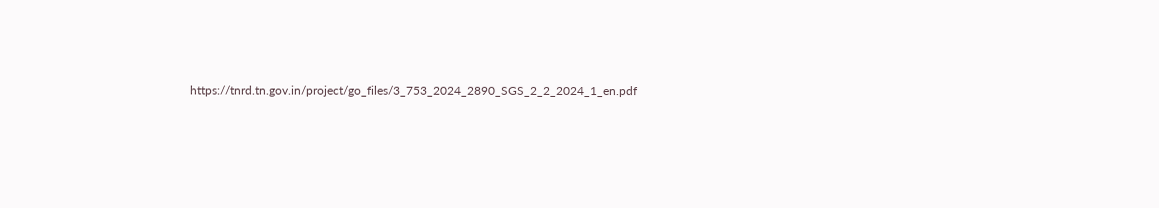https://tnrd.tn.gov.in/project/go_files/3_753_2024_2890_SGS_2_2_2024_1_en.pdf